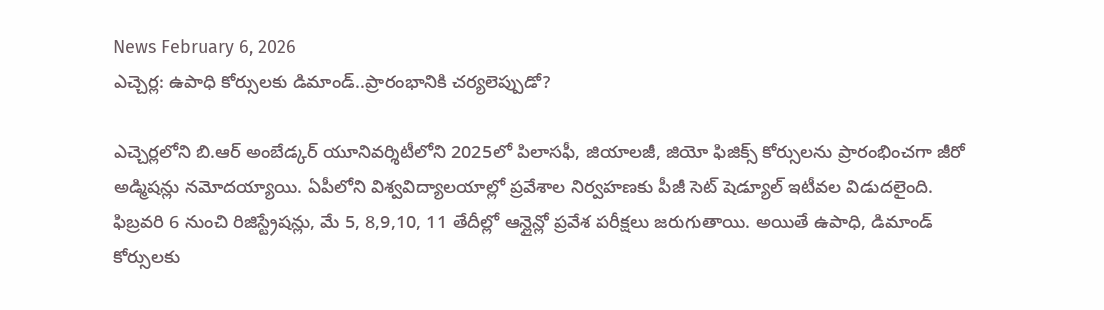News February 6, 2026
ఎచ్చెర్ల: ఉపాధి కోర్సులకు డిమాండ్..ప్రారంభానికి చర్యలెప్పుడో?

ఎచ్చెర్లలోని బి.ఆర్ అంబేడ్కర్ యూనివర్శిటీలోని 2025లో పిలాసఫీ, జియాలజీ, జియో ఫిజిక్స్ కోర్సులను ప్రారంభించగా జీరో అడ్మిషన్లు నమోదయ్యాయి. ఏపీలోని విశ్వవిద్యాలయాల్లో ప్రవేశాల నిర్వహణకు పీజీ సెట్ షెడ్యూల్ ఇటీవల విడుదలైంది. ఫిబ్రవరి 6 నుంచి రిజిస్ట్రేషన్లు, మే 5, 8,9,10, 11 తేదీల్లో ఆన్లైన్లో ప్రవేశ పరీక్షలు జరుగుతాయి. అయితే ఉపాధి, డిమాండ్ కోర్సులకు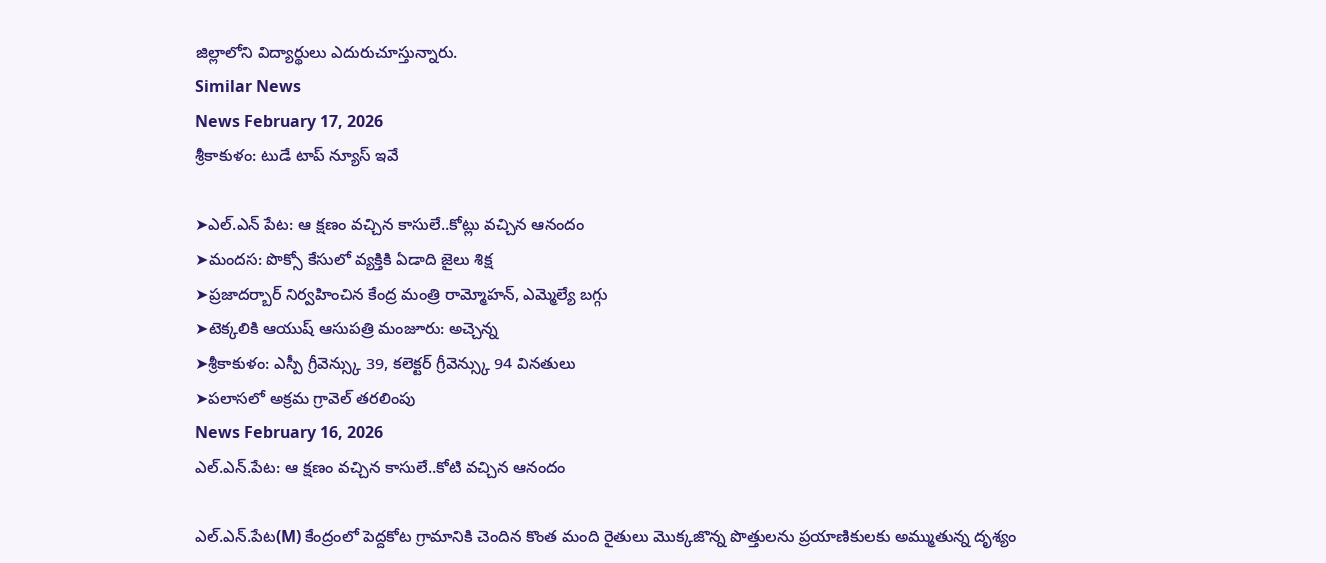జిల్లాలోని విద్యార్థులు ఎదురుచూస్తున్నారు.
Similar News
News February 17, 2026
శ్రీకాకుళం: టుడే టాప్ న్యూస్ ఇవే

➤ఎల్.ఎన్ పేట: ఆ క్షణం వచ్చిన కాసులే..కోట్లు వచ్చిన ఆనందం
➤మందస: పొక్సో కేసులో వ్యక్తికి ఏడాది జైలు శిక్ష
➤ప్రజాదర్బార్ నిర్వహించిన కేంద్ర మంత్రి రామ్మోహన్, ఎమ్మెల్యే బగ్గు
➤టెక్కలికి ఆయుష్ ఆసుపత్రి మంజూరు: అచ్చెన్న
➤శ్రీకాకుళం: ఎస్పీ గ్రీవెన్స్కు 39, కలెక్టర్ గ్రీవెన్స్కు 94 వినతులు
➤పలాసలో అక్రమ గ్రావెల్ తరలింపు
News February 16, 2026
ఎల్.ఎన్.పేట: ఆ క్షణం వచ్చిన కాసులే..కోటి వచ్చిన ఆనందం

ఎల్.ఎన్.పేట(M) కేంద్రంలో పెద్దకోట గ్రామానికి చెందిన కొంత మంది రైతులు మొక్కజొన్న పొత్తులను ప్రయాణికులకు అమ్ముతున్న దృశ్యం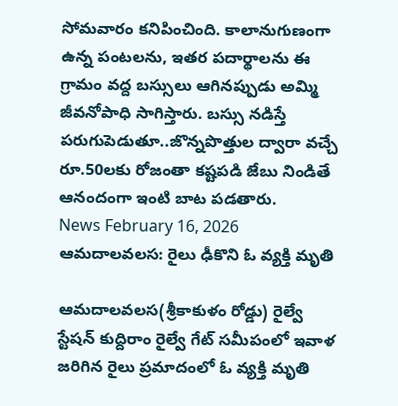సోమవారం కనిపించింది. కాలానుగుణంగా ఉన్న పంటలను, ఇతర పదార్థాలను ఈ గ్రామం వద్ద బస్సులు ఆగినప్పుడు అమ్మి జీవనోపాధి సాగిస్తారు. బస్సు నడిస్తే పరుగుపెడుతూ..జొన్నపొత్తుల ద్వారా వచ్చే రూ.50లకు రోజంతా కష్టపడి జేబు నిండితే ఆనందంగా ఇంటి బాట పడతారు.
News February 16, 2026
ఆమదాలవలస: రైలు ఢీకొని ఓ వ్యక్తి మృతి

ఆమదాలవలస(శ్రీకాకుళం రోడ్డు) రైల్వే స్టేషన్ కుద్దిరాం రైల్వే గేట్ సమీపంలో ఇవాళ జరిగిన రైలు ప్రమాదంలో ఓ వ్యక్తి మృతి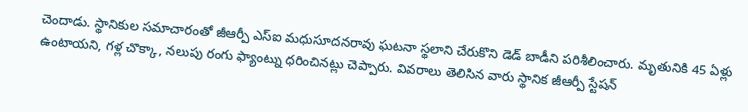చెందాడు. స్థానికుల సమాచారంతో జీఆర్పీ ఎస్ఐ మధుసూదనరావు ఘటనా స్థలాని చేరుకొని డెడ్ బాడీని పరిశీలించారు. మృతునికి 45 ఏళ్లు ఉంటాయని, గళ్ల చొక్కా, నలుపు రంగు ఫ్యాంట్ను ధరించినట్లు చెప్పారు. వివరాలు తెలిసిన వారు స్థానిక జీఆర్పీ స్టేషన్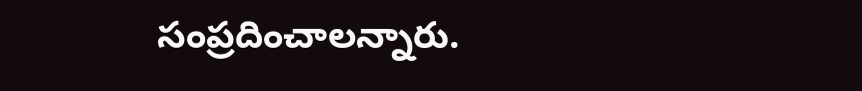సంప్రదించాలన్నారు.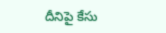దీనిపై కేసు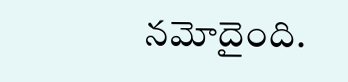నమోదైంది.